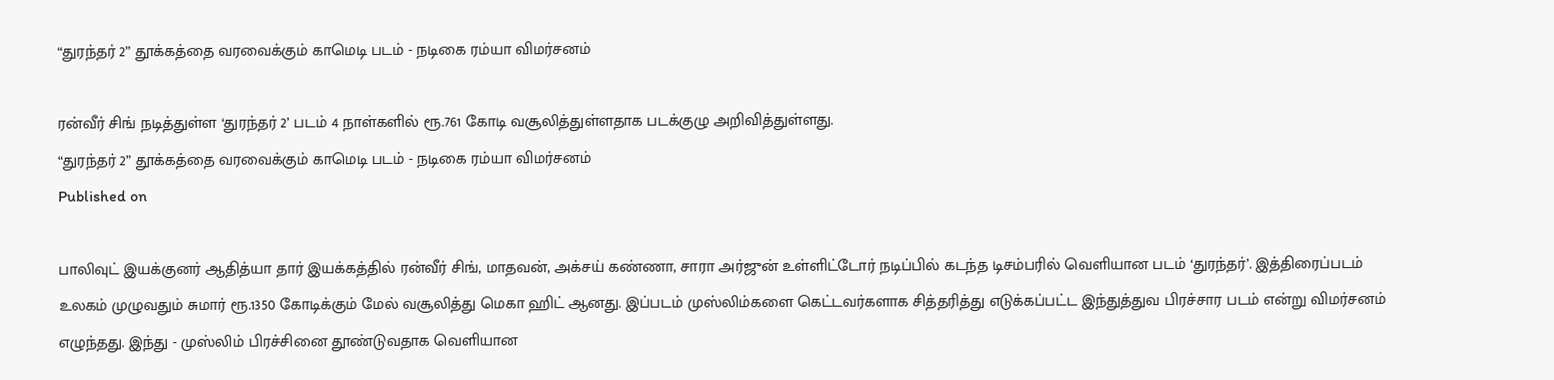“துரந்தர் 2” தூக்கத்தை வரவைக்கும் காமெடி படம் - நடிகை ரம்யா விமர்சனம்

ரன்வீர் சிங் நடித்துள்ள ‘துரந்தர் 2’ படம் 4 நாள்களில் ரூ.761 கோடி வசூலித்துள்ளதாக படக்குழு அறிவித்துள்ளது.
“துரந்தர் 2” தூக்கத்தை வரவைக்கும் காமெடி படம் - நடிகை ரம்யா விமர்சனம்
Published on

பாலிவுட் இயக்குனர் ஆதித்யா தார் இயக்கத்தில் ரன்வீர் சிங், மாதவன், அக்சய் கண்ணா, சாரா அர்ஜுன் உள்ளிட்டோர் நடிப்பில் கடந்த டிசம்பரில் வெளியான படம் ‘துரந்தர்’. இத்திரைப்படம் உலகம் முழுவதும் சுமார் ரூ.1350 கோடிக்கும் மேல் வசூலித்து மெகா ஹிட் ஆனது. இப்படம் முஸ்லிம்களை கெட்டவர்களாக சித்தரித்து எடுக்கப்பட்ட இந்துத்துவ பிரச்சார படம் என்று விமர்சனம் எழுந்தது. இந்து - முஸ்லிம் பிரச்சினை தூண்டுவதாக வெளியான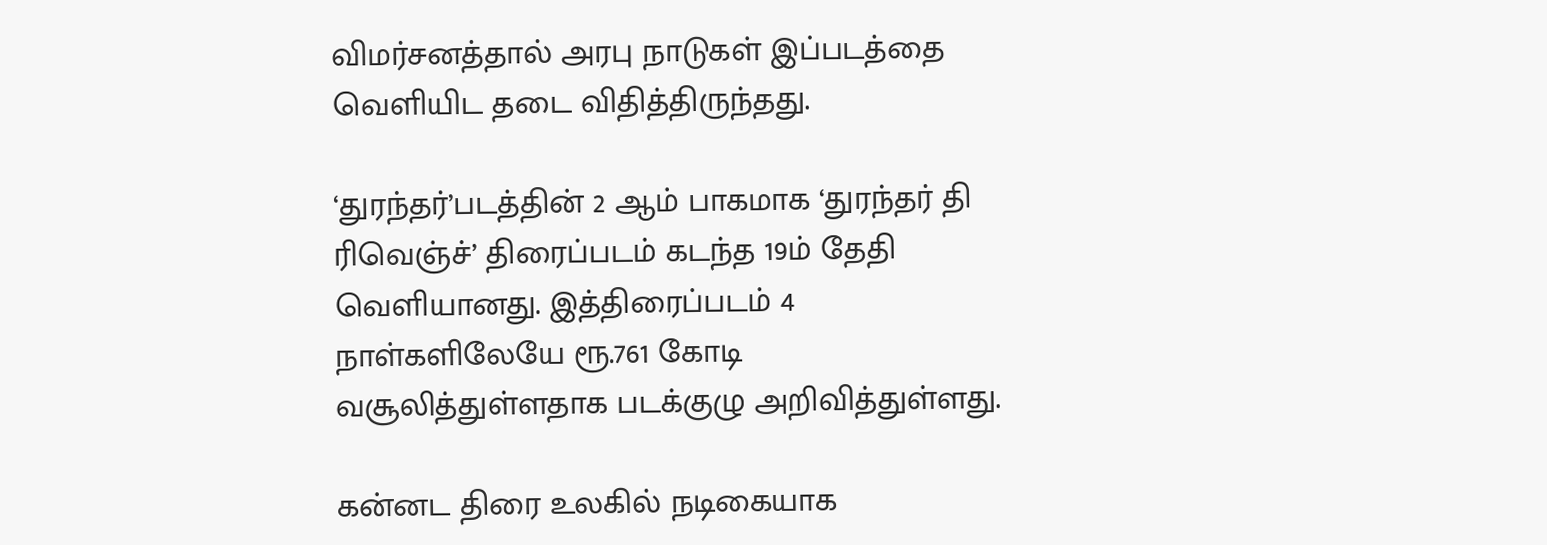விமர்சனத்தால் அரபு நாடுகள் இப்படத்தை வெளியிட தடை விதித்திருந்தது.

‘துரந்தர்’படத்தின் 2 ஆம் பாகமாக ‘துரந்தர் தி ரிவெஞ்ச்’ திரைப்படம் கடந்த 19ம் தேதி வெளியானது. இத்திரைப்படம் 4 நாள்களிலேயே ரூ.761 கோடி வசூலித்துள்ளதாக படக்குழு அறிவித்துள்ளது.

கன்னட திரை உலகில் நடிகையாக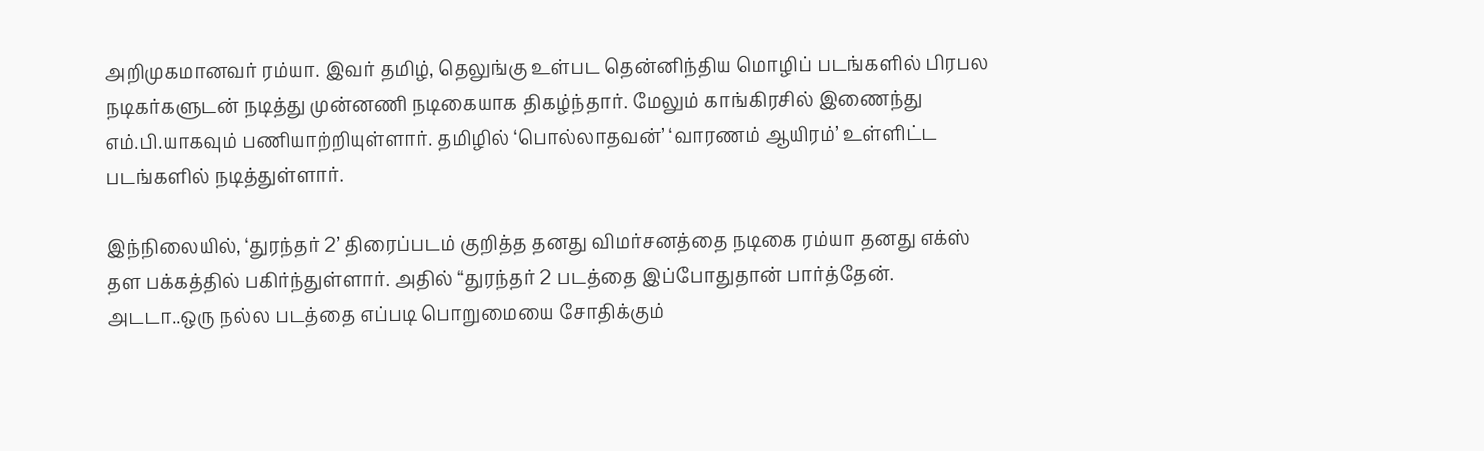அறிமுகமானவர் ரம்யா. இவர் தமிழ், தெலுங்கு உள்பட தென்னிந்திய மொழிப் படங்களில் பிரபல நடிகர்களுடன் நடித்து முன்னணி நடிகையாக திகழ்ந்தார். மேலும் காங்கிரசில் இணைந்து எம்.பி.யாகவும் பணியாற்றியுள்ளார். தமிழில் ‘பொல்லாதவன்’ ‘வாரணம் ஆயிரம்’ உள்ளிட்ட படங்களில் நடித்துள்ளார்.

இந்நிலையில், ‘துரந்தர் 2’ திரைப்படம் குறித்த தனது விமர்சனத்தை நடிகை ரம்யா தனது எக்ஸ் தள பக்கத்தில் பகிர்ந்துள்ளார். அதில் “துரந்தர் 2 படத்தை இப்போதுதான் பார்த்தேன். அடடா..ஒரு நல்ல படத்தை எப்படி பொறுமையை சோதிக்கும்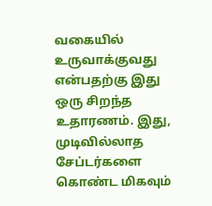வகையில் உருவாக்குவது என்பதற்கு இது ஒரு சிறந்த உதாரணம். இது, முடிவில்லாத சேப்டர்களை கொண்ட மிகவும்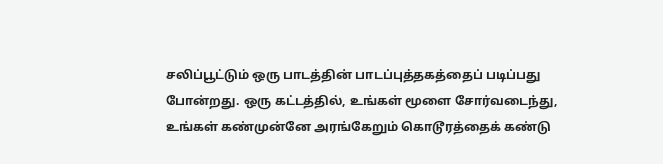சலிப்பூட்டும் ஒரு பாடத்தின் பாடப்புத்தகத்தைப் படிப்பது போன்றது. ஒரு கட்டத்தில், உங்கள் மூளை சோர்வடைந்து, உங்கள் கண்முன்னே அரங்கேறும் கொடூரத்தைக் கண்டு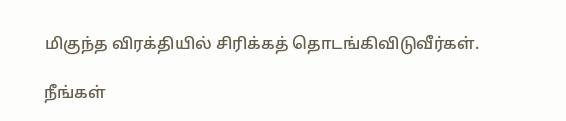மிகுந்த விரக்தியில் சிரிக்கத் தொடங்கிவிடுவீர்கள்.

நீங்கள்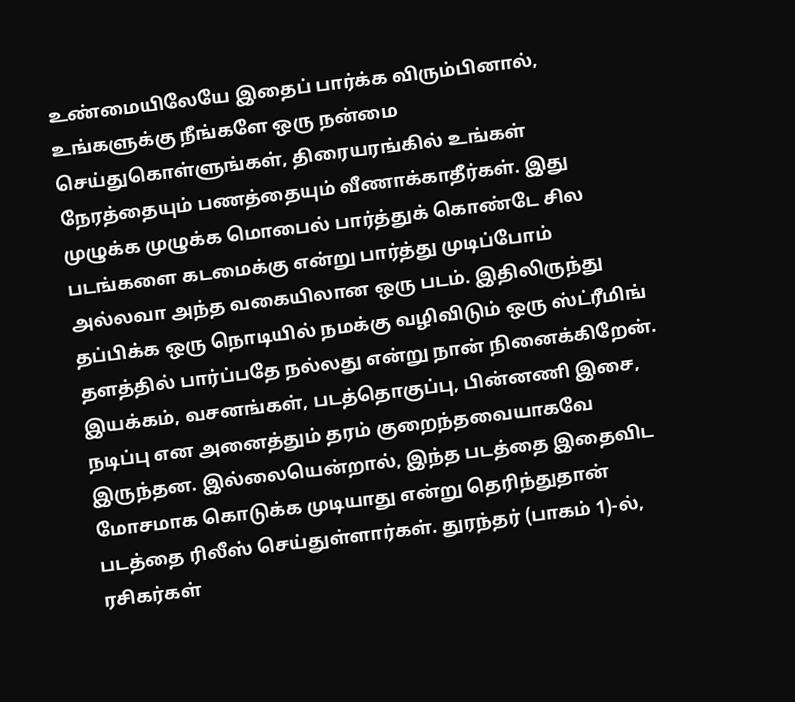உண்மையிலேயே இதைப் பார்க்க விரும்பினால், உங்களுக்கு நீங்களே ஒரு நன்மை செய்துகொள்ளுங்கள், திரையரங்கில் உங்கள் நேரத்தையும் பணத்தையும் வீணாக்காதீர்கள். இது முழுக்க முழுக்க மொபைல் பார்த்துக் கொண்டே சில படங்களை கடமைக்கு என்று பார்த்து முடிப்போம் அல்லவா அந்த வகையிலான ஒரு படம். இதிலிருந்து தப்பிக்க ஒரு நொடியில் நமக்கு வழிவிடும் ஒரு ஸ்ட்ரீமிங் தளத்தில் பார்ப்பதே நல்லது என்று நான் நினைக்கிறேன். இயக்கம், வசனங்கள், படத்தொகுப்பு, பின்னணி இசை, நடிப்பு என அனைத்தும் தரம் குறைந்தவையாகவே இருந்தன. இல்லையென்றால், இந்த படத்தை இதைவிட மோசமாக கொடுக்க முடியாது என்று தெரிந்துதான் படத்தை ரிலீஸ் செய்துள்ளார்கள். துரந்தர் (பாகம் 1)-ல், ரசிகர்கள்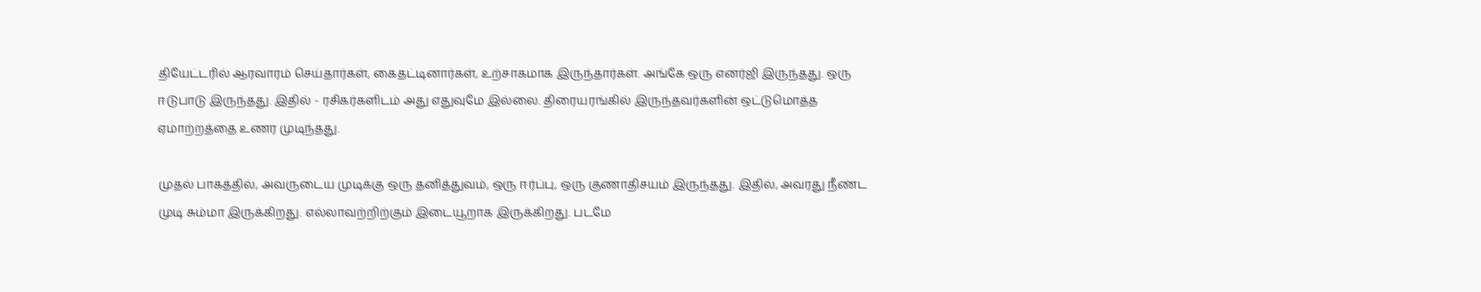தியேட்டரில் ஆரவாரம் செய்தார்கள், கைதட்டினார்கள், உற்சாகமாக இருந்தார்கள். அங்கே ஒரு எனர்ஜி இருந்தது. ஒரு ஈடுபாடு இருந்தது. இதில் - ரசிகர்களிடம் அது எதுவுமே இல்லை. திரையரங்கில் இருந்தவர்களின் ஒட்டுமொத்த ஏமாற்றத்தை உணர முடிந்தது.

முதல் பாகத்தில், அவருடைய முடிக்கு ஒரு தனித்துவம், ஒரு ஈர்ப்பு, ஒரு குணாதிசயம் இருந்தது. இதில், அவரது நீண்ட முடி சும்மா இருக்கிறது. எல்லாவற்றிற்கும் இடையூறாக இருக்கிறது. படமே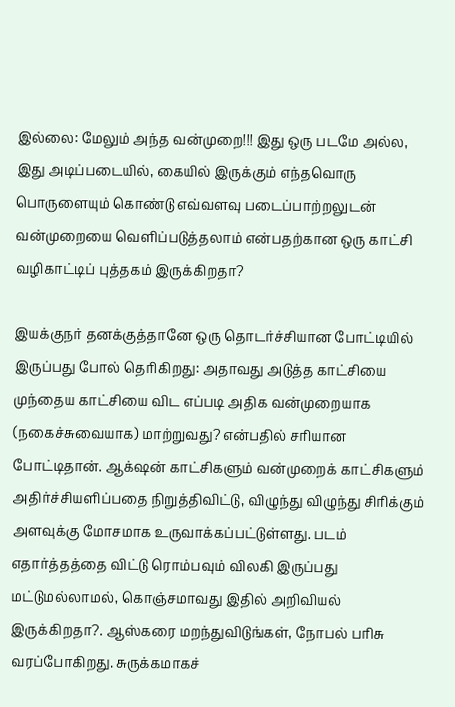இல்லை: மேலும் அந்த வன்முறை!!! இது ஒரு படமே அல்ல, இது அடிப்படையில், கையில் இருக்கும் எந்தவொரு பொருளையும் கொண்டு எவ்வளவு படைப்பாற்றலுடன் வன்முறையை வெளிப்படுத்தலாம் என்பதற்கான ஒரு காட்சி வழிகாட்டிப் புத்தகம் இருக்கிறதா?

இயக்குநர் தனக்குத்தானே ஒரு தொடர்ச்சியான போட்டியில் இருப்பது போல் தெரிகிறது: அதாவது அடுத்த காட்சியை முந்தைய காட்சியை விட எப்படி அதிக வன்முறையாக (நகைச்சுவையாக) மாற்றுவது? என்பதில் சரியான போட்டிதான். ஆக்‌ஷன் காட்சிகளும் வன்முறைக் காட்சிகளும் அதிர்ச்சியளிப்பதை நிறுத்திவிட்டு, விழுந்து விழுந்து சிரிக்கும் அளவுக்கு மோசமாக உருவாக்கப்பட்டுள்ளது. படம் எதார்த்தத்தை விட்டு ரொம்பவும் விலகி இருப்பது மட்டுமல்லாமல், கொஞ்சமாவது இதில் அறிவியல் இருக்கிறதா?. ஆஸ்கரை மறந்துவிடுங்கள், நோபல் பரிசு வரப்போகிறது. சுருக்கமாகச்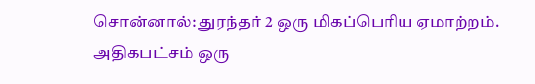சொன்னால்: துரந்தர் 2 ஒரு மிகப்பெரிய ஏமாற்றம். அதிகபட்சம் ஒரு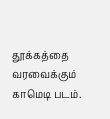தூக்கத்தை வரவைக்கும் காமெடி படம்.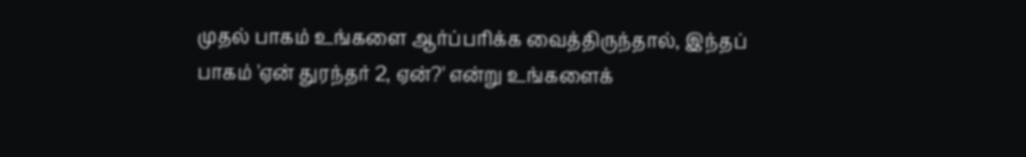முதல் பாகம் உங்களை ஆர்ப்பரிக்க வைத்திருந்தால், இந்தப் பாகம் 'ஏன் துரந்தர் 2, ஏன்?' என்று உங்களைக்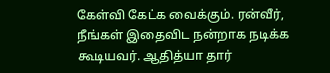கேள்வி கேட்க வைக்கும். ரன்வீர், நீங்கள் இதைவிட நன்றாக நடிக்க கூடியவர். ஆதித்யா தார்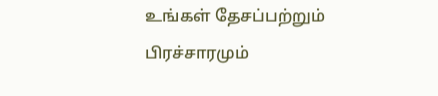உங்கள் தேசப்பற்றும் பிரச்சாரமும்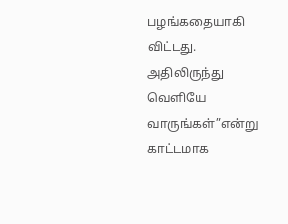பழங்கதையாகி விட்டது. அதிலிருந்து வெளியே வாருங்கள்”என்று காட்டமாக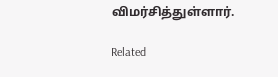விமர்சித்துள்ளார்.

Related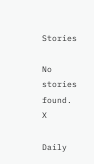Stories

No stories found.
X

Daily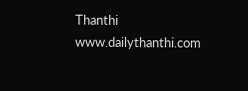Thanthi
www.dailythanthi.com